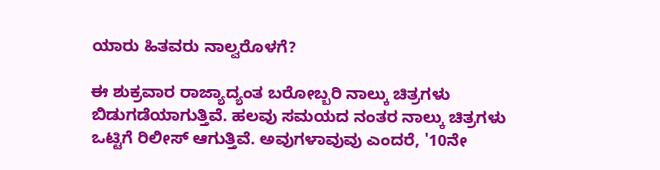ಯಾರು ಹಿತವರು ನಾಲ್ವರೊಳಗೆ?

ಈ ಶುಕ್ರವಾರ ರಾಜ್ಯಾದ್ಯಂತ ಬರೋಬ್ಬರಿ ನಾಲ್ಕು ಚಿತ್ರಗಳು ಬಿಡುಗಡೆಯಾಗುತ್ತಿವೆ. ಹಲವು ಸಮಯದ ನಂತರ ನಾಲ್ಕು ಚಿತ್ರಗಳು ಒಟ್ಟಿಗೆ ರಿಲೀಸ್ ಆಗುತ್ತಿವೆ. ಅವುಗಳಾವುವು ಎಂದರೆ, '10ನೇ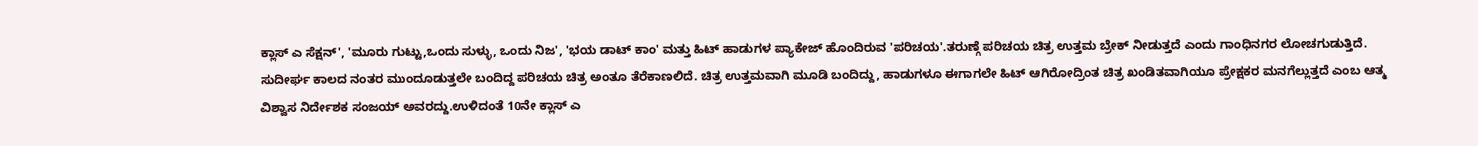ಕ್ಲಾಸ್ ಎ ಸೆಕ್ಷನ್', 'ಮೂರು ಗುಟ್ಟು,ಒಂದು ಸುಳ್ಳು, ಒಂದು ನಿಜ', 'ಭಯ ಡಾಟ್ ಕಾಂ' ಮತ್ತು ಹಿಟ್ ಹಾಡುಗಳ ಪ್ಯಾಕೇಜ್ ಹೊಂದಿರುವ 'ಪರಿಚಯ'.ತರುಣ್ಗೆ ಪರಿಚಯ ಚಿತ್ರ ಉತ್ತಮ ಬ್ರೇಕ್ ನೀಡುತ್ತದೆ ಎಂದು ಗಾಂಧಿನಗರ ಲೋಚಗುಡುತ್ತಿದೆ. ಸುದೀರ್ಘ ಕಾಲದ ನಂತರ ಮುಂದೂಡುತ್ತಲೇ ಬಂದಿದ್ದ ಪರಿಚಯ ಚಿತ್ರ ಅಂತೂ ತೆರೆಕಾಣಲಿದೆ. ಚಿತ್ರ ಉತ್ತಮವಾಗಿ ಮೂಡಿ ಬಂದಿದ್ದು, ಹಾಡುಗಳೂ ಈಗಾಗಲೇ ಹಿಟ್ ಆಗಿರೋದ್ರಿಂತ ಚಿತ್ರ ಖಂಡಿತವಾಗಿಯೂ ಪ್ರೇಕ್ಷಕರ ಮನಗೆಲ್ಲುತ್ತದೆ ಎಂಬ ಆತ್ಮ ವಿಶ್ವಾಸ ನಿರ್ದೇಶಕ ಸಂಜಯ್ ಅವರದ್ದು.ಉಳಿದಂತೆ 10ನೇ ಕ್ಲಾಸ್ ಎ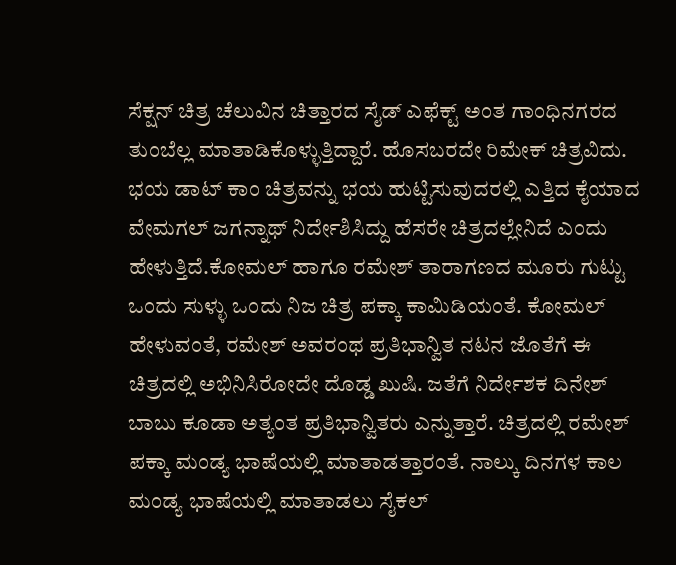ಸೆಕ್ಷನ್ ಚಿತ್ರ ಚೆಲುವಿನ ಚಿತ್ತಾರದ ಸೈಡ್ ಎಫೆಕ್ಟ್ ಅಂತ ಗಾಂಧಿನಗರದ ತುಂಬೆಲ್ಲ ಮಾತಾಡಿಕೊಳ್ಳುತ್ತಿದ್ದಾರೆ. ಹೊಸಬರದೇ ರಿಮೇಕ್ ಚಿತ್ರವಿದು. ಭಯ ಡಾಟ್ ಕಾಂ ಚಿತ್ರವನ್ನು ಭಯ ಹುಟ್ಟಿಸುವುದರಲ್ಲಿ ಎತ್ತಿದ ಕೈಯಾದ ವೇಮಗಲ್ ಜಗನ್ನಾಥ್ ನಿರ್ದೇಶಿಸಿದ್ದು ಹೆಸರೇ ಚಿತ್ರದಲ್ಲೇನಿದೆ ಎಂದು ಹೇಳುತ್ತಿದೆ.ಕೋಮಲ್ ಹಾಗೂ ರಮೇಶ್ ತಾರಾಗಣದ ಮೂರು ಗುಟ್ಟು ಒಂದು ಸುಳ್ಳು ಒಂದು ನಿಜ ಚಿತ್ರ ಪಕ್ಕಾ ಕಾಮಿಡಿಯಂತೆ. ಕೋಮಲ್ ಹೇಳುವಂತೆ, ರಮೇಶ್ ಅವರಂಥ ಪ್ರತಿಭಾನ್ವಿತ ನಟನ ಜೊತೆಗೆ ಈ ಚಿತ್ರದಲ್ಲಿ ಅಭಿನಿಸಿರೋದೇ ದೊಡ್ಡ ಖುಷಿ. ಜತೆಗೆ ನಿರ್ದೇಶಕ ದಿನೇಶ್ ಬಾಬು ಕೂಡಾ ಅತ್ಯಂತ ಪ್ರತಿಭಾನ್ವಿತರು ಎನ್ನುತ್ತಾರೆ. ಚಿತ್ರದಲ್ಲಿ ರಮೇಶ್ ಪಕ್ಕಾ ಮಂಡ್ಯ ಭಾಷೆಯಲ್ಲಿ ಮಾತಾಡತ್ತಾರಂತೆ. ನಾಲ್ಕು ದಿನಗಳ ಕಾಲ ಮಂಡ್ಯ ಭಾಷೆಯಲ್ಲಿ ಮಾತಾಡಲು ಸೈಕಲ್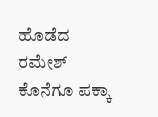ಹೊಡೆದ ರಮೇಶ್ ಕೊನೆಗೂ ಪಕ್ಕಾ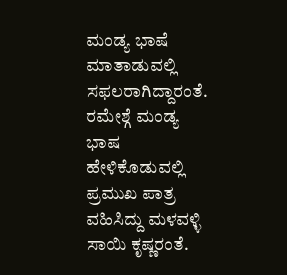ಮಂಡ್ಯ ಭಾಷೆ ಮಾತಾಡುವಲ್ಲಿ ಸಫಲರಾಗಿದ್ದಾರಂತೆ. ರಮೇಶ್ಗೆ ಮಂಡ್ಯ ಭಾಷ ಹೇಳಿಕೊಡುವಲ್ಲಿ ಪ್ರಮುಖ ಪಾತ್ರ ವಹಿಸಿದ್ದು ಮಳವಳ್ಳಿ ಸಾಯಿ ಕೃಷ್ಣರಂತೆ.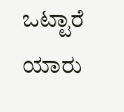ಒಟ್ಟಾರೆ ಯಾರು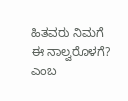ಹಿತವರು ನಿಮಗೆ ಈ ನಾಲ್ವರೊಳಗೆ? ಎಂಬ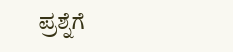ಪ್ರಶ್ನೆಗೆ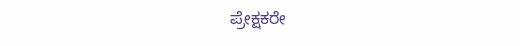ಪ್ರೇಕ್ಷಕರೇ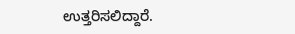ಉತ್ತರಿಸಲಿದ್ದಾರೆ.